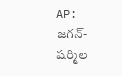AP: జగన్-షర్మిల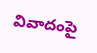వివాదంపై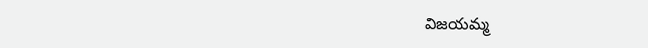విజయమ్మ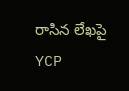రాసిన లేఖపై YCP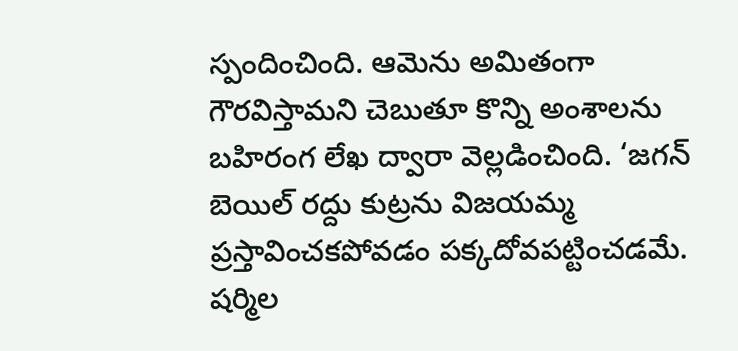స్పందించింది. ఆమెను అమితంగా గౌరవిస్తామని చెబుతూ కొన్ని అంశాలను బహిరంగ లేఖ ద్వారా వెల్లడించింది. ‘జగన్ బెయిల్ రద్దు కుట్రను విజయమ్మ ప్రస్తావించకపోవడం పక్కదోవపట్టించడమే. షర్మిల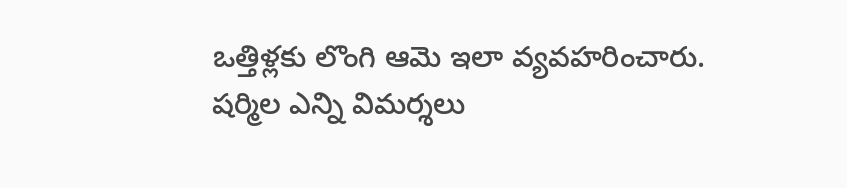ఒత్తిళ్లకు లొంగి ఆమె ఇలా వ్యవహరించారు. షర్మిల ఎన్ని విమర్శలు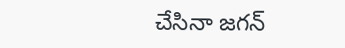చేసినా జగన్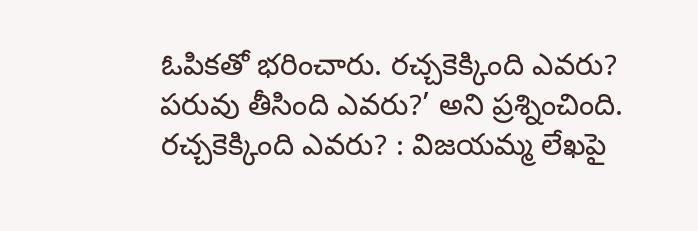ఓపికతో భరించారు. రచ్చకెక్కింది ఎవరు? పరువు తీసింది ఎవరు?’ అని ప్రశ్నించింది.
రచ్చకెక్కింది ఎవరు? : విజయమ్మ లేఖపై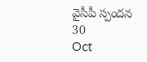వైసీపీ స్పందన
30
Oct